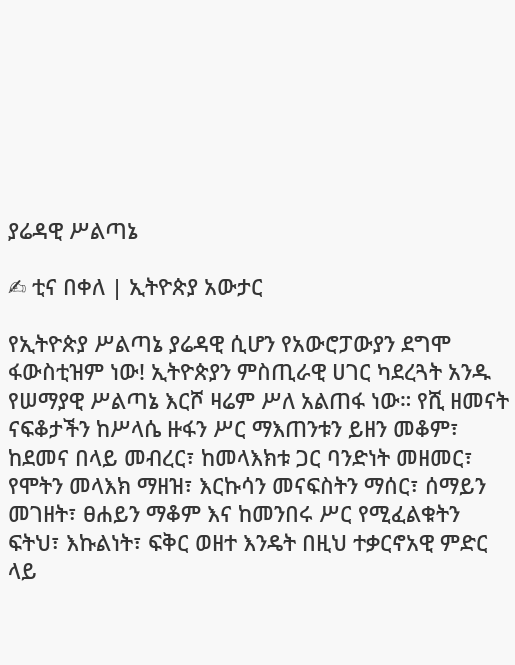ያሬዳዊ ሥልጣኔ

✍ ቲና በቀለ | ኢትዮጵያ አውታር

የኢትዮጵያ ሥልጣኔ ያሬዳዊ ሲሆን የአውሮፓውያን ደግሞ ፋውስቲዝም ነው! ኢትዮጵያን ምስጢራዊ ሀገር ካደረጓት አንዱ የሠማያዊ ሥልጣኔ እርሾ ዛሬም ሥለ አልጠፋ ነው። የሺ ዘመናት ናፍቆታችን ከሥላሴ ዙፋን ሥር ማእጠንቱን ይዘን መቆም፣ ከደመና በላይ መብረር፣ ከመላእክቱ ጋር ባንድነት መዘመር፣ የሞትን መላእክ ማዘዝ፣ እርኩሳን መናፍስትን ማሰር፣ ሰማይን መገዘት፣ ፀሐይን ማቆም እና ከመንበሩ ሥር የሚፈልቁትን ፍትህ፣ እኩልነት፣ ፍቅር ወዘተ እንዴት በዚህ ተቃርኖአዊ ምድር ላይ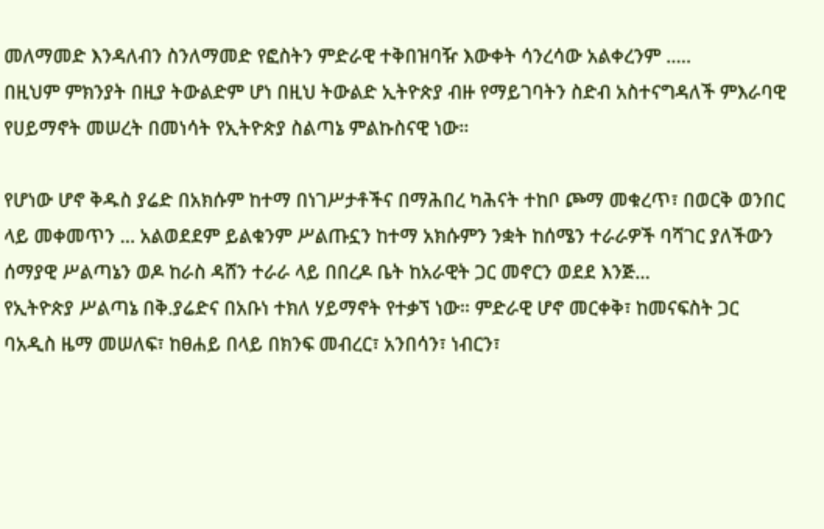መለማመድ እንዳለብን ስንለማመድ የፎስትን ምድራዊ ተቅበዝባዥ እውቀት ሳንረሳው አልቀረንም .....
በዚህም ምክንያት በዚያ ትውልድም ሆነ በዚህ ትውልድ ኢትዮጵያ ብዙ የማይገባትን ስድብ አስተናግዳለች ምእራባዊ የሀይማኖት መሠረት በመነሳት የኢትዮጵያ ስልጣኔ ምልኩስናዊ ነው።

የሆነው ሆኖ ቅዱስ ያሬድ በአክሱም ከተማ በነገሥታቶችና በማሕበረ ካሕናት ተከቦ ጮማ መቁረጥ፣ በወርቅ ወንበር ላይ መቀመጥን ... አልወደደም ይልቁንም ሥልጡኗን ከተማ አክሱምን ንቋት ከሰሜን ተራራዎች ባሻገር ያለችውን ሰማያዊ ሥልጣኔን ወዶ ከራስ ዳሸን ተራራ ላይ በበረዶ ቤት ከአራዊት ጋር መኖርን ወደደ እንጅ...
የኢትዮጵያ ሥልጣኔ በቅ.ያሬድና በአቡነ ተክለ ሃይማኖት የተቃኘ ነው። ምድራዊ ሆኖ መርቀቅ፣ ከመናፍስት ጋር ባአዲስ ዜማ መሠለፍ፣ ከፀሐይ በላይ በክንፍ መብረር፣ አንበሳን፣ ነብርን፣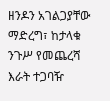ዘንዶን አገልጋያቸው ማድረግ፣ ከታላቁ ንጉሥ የመጨረሻ እራት ተጋባዥ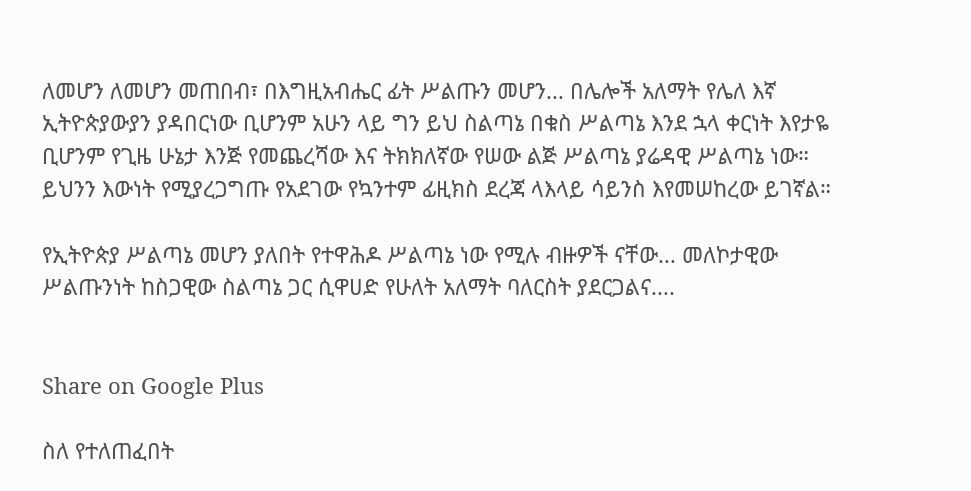ለመሆን ለመሆን መጠበብ፣ በእግዚአብሔር ፊት ሥልጡን መሆን... በሌሎች አለማት የሌለ እኛ ኢትዮጵያውያን ያዳበርነው ቢሆንም አሁን ላይ ግን ይህ ስልጣኔ በቁስ ሥልጣኔ እንደ ኋላ ቀርነት እየታዬ ቢሆንም የጊዜ ሁኔታ እንጅ የመጨረሻው እና ትክክለኛው የሠው ልጅ ሥልጣኔ ያሬዳዊ ሥልጣኔ ነው። ይህንን እውነት የሚያረጋግጡ የአደገው የኳንተም ፊዚክስ ደረጃ ላእላይ ሳይንስ እየመሠከረው ይገኛል።

የኢትዮጵያ ሥልጣኔ መሆን ያለበት የተዋሕዶ ሥልጣኔ ነው የሚሉ ብዙዎች ናቸው... መለኮታዊው ሥልጡንነት ከስጋዊው ስልጣኔ ጋር ሲዋሀድ የሁለት አለማት ባለርስት ያደርጋልና....


Share on Google Plus

ስለ የተለጠፈበት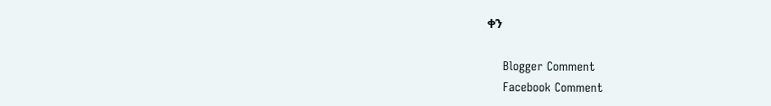ቀን

    Blogger Comment
    Facebook Comment